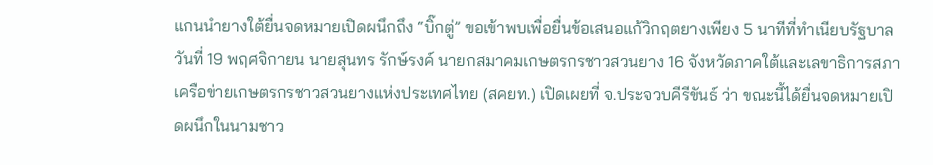แกนนำยางใต้ยื่นจดหมายเปิดผนึกถึง “บิ๊กตู่” ขอเข้าพบเพื่อยื่นข้อเสนอแก้วิกฤตยางเพียง 5 นาทีที่ทำเนียบรัฐบาล
วันที่ 19 พฤศจิกายน นายสุนทร รักษ์รงค์ นายกสมาคมเกษตรกรชาวสวนยาง 16 จังหวัดภาคใต้และเลขาธิการสภาเครือข่ายเกษตรกรชาวสวนยางแห่งประเทศไทย (สคยท.) เปิดเผยที่ จ.ประจวบคีรีขันธ์ ว่า ขณะนี้ได้ยื่นจดหมายเปิดผนึกในนามชาว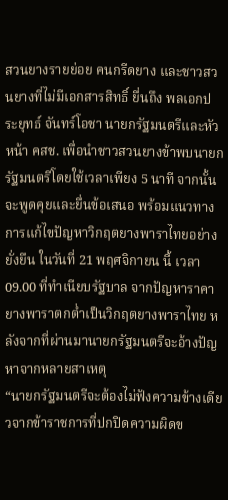สวนยางรายย่อย คนกรีดยาง และชาวสวนยางที่ไม่มีเอกสารสิทธิ์ ยื่นถึง พลเอกประยุทธ์ จันทร์โอชา นายกรัฐมนตรีและหัวหน้า คสช. เพื่อนำชาวสวนยางข้าพบนายกรัฐมนตรีโดยใช้เวลาเพียง 5 นาที จากนั้นจะพูดคุยและยื่นข้อเสนอ พร้อมแนวทางการแก้ไขปัญหาวิกฤตยางพาราไทยอย่างยั่งยืน ในวันที่ 21 พฤศจิกายน นี้ เวลา 09.00 ที่ทำเนียบรัฐบาล จากปัญหาราคายางพาราตกต่ำเป็นวิกฤตยางพาราไทย หลังจากที่ผ่านมานายกรัฐมนตรีจะอ้างปัญหาจากหลายสาเหตุ
“นายกรัฐมนตรีจะต้องไม่ฟังความข้างเดียวจากข้าราชการที่ปกปิดความผิดข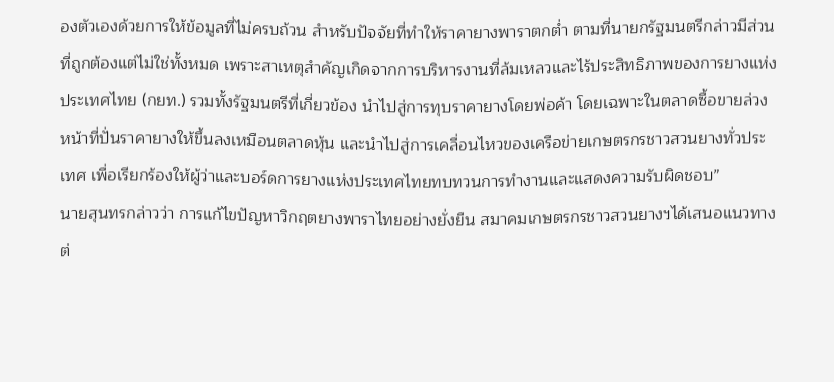องตัวเองด้วยการให้ข้อมูลที่ไม่ครบถ้วน สำหรับปัจจัยที่ทำให้ราคายางพาราตกต่ำ ตามที่นายกรัฐมนตรีกล่าวมีส่วนที่ถูกต้องแต่ไม่ใช่ทั้งหมด เพราะสาเหตุสำคัญเกิดจากการบริหารงานที่ล้มเหลวและไร้ประสิทธิภาพของการยางแห่งประเทศไทย (กยท.) รวมทั้งรัฐมนตรีที่เกี่ยวข้อง นำไปสู่การทุบราคายางโดยพ่อค้า โดยเฉพาะในตลาดซื้อขายล่วงหน้าที่ปั่นราคายางให้ขึ้นลงเหมือนตลาดหุ้น และนำไปสู่การเคลื่อนไหวของเครือข่ายเกษตรกรชาวสวนยางทั่วประเทศ เพื่อเรียกร้องให้ผู้ว่าและบอร์ดการยางแห่งประเทศไทยทบทวนการทำงานและแสดงความรับผิดชอบ”
นายสุนทรกล่าวว่า การแก้ไขปัญหาวิกฤตยางพาราไทยอย่างยั่งยืน สมาคมเกษตรกรชาวสวนยางฯได้เสนอแนวทางต่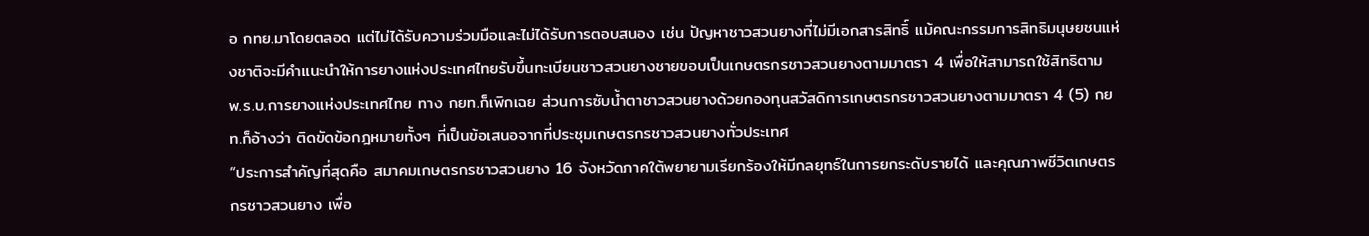อ กทย.มาโดยตลอด แต่ไม่ได้รับความร่วมมือและไม่ได้รับการตอบสนอง เช่น ปัญหาชาวสวนยางที่ไม่มีเอกสารสิทธิ์ แม้คณะกรรมการสิทธิมนุษยชนแห่งชาติจะมีคำแนะนำให้การยางแห่งประเทศไทยรับขึ้นทะเบียนชาวสวนยางชายขอบเป็นเกษตรกรชาวสวนยางตามมาตรา 4 เพื่อให้สามารถใช้สิทธิตาม พ.ร.บ.การยางแห่งประเทศไทย ทาง กยท.ก็เพิกเฉย ส่วนการซับน้ำตาชาวสวนยางด้วยกองทุนสวัสดิการเกษตรกรชาวสวนยางตามมาตรา 4 (5) กยท.ก็อ้างว่า ติดขัดข้อกฎหมายทั้งๆ ที่เป็นข้อเสนอจากที่ประชุมเกษตรกรชาวสวนยางทั่วประเทศ
“ประการสำคัญที่สุดคือ สมาคมเกษตรกรชาวสวนยาง 16 จังหวัดภาคใต้พยายามเรียกร้องให้มีกลยุทธ์ในการยกระดับรายได้ และคุณภาพชีวิตเกษตรกรชาวสวนยาง เพื่อ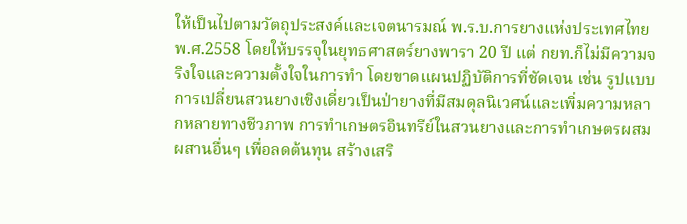ให้เป็นไปตามวัตถุประสงค์และเจตนารมณ์ พ.ร.บ.การยางแห่งประเทศไทย พ.ศ.2558 โดยให้บรรจุในยุทธศาสตร์ยางพารา 20 ปี แต่ กยท.ก็ไม่มีความจริงใจและความตั้งใจในการทำ โดยขาดแผนปฏิบัติการที่ชัดเจน เช่น รูปแบบการเปลี่ยนสวนยางเชิงเดี่ยวเป็นป่ายางที่มีสมดุลนิเวศน์และเพิ่มความหลากหลายทางชีวภาพ การทำเกษตรอินทรีย์ในสวนยางและการทำเกษตรผสมผสานอื่นๆ เพื่อลดต้นทุน สร้างเสริ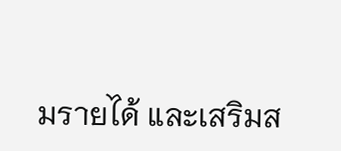มรายได้ และเสริมส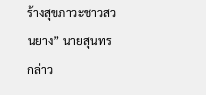ร้างสุขภาวะชาวสวนยาง” นายสุนทรกล่าว